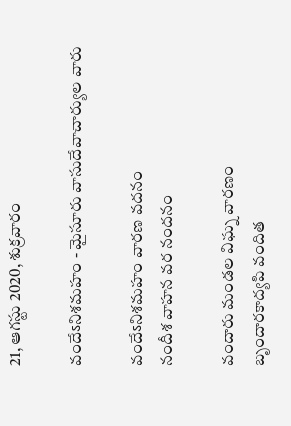21, ఆగస్టు 2020, శుక్రవారం

వందేऽనిశమహం - మైసూరు వాసుదేవాచార్యుల వారు

వందేऽనిశమహం వారణ వదనం
నందీశ వాహన వర నందనం

వందారు మండల విఘ్న వారణం
బృందారకాద్యపి వందిత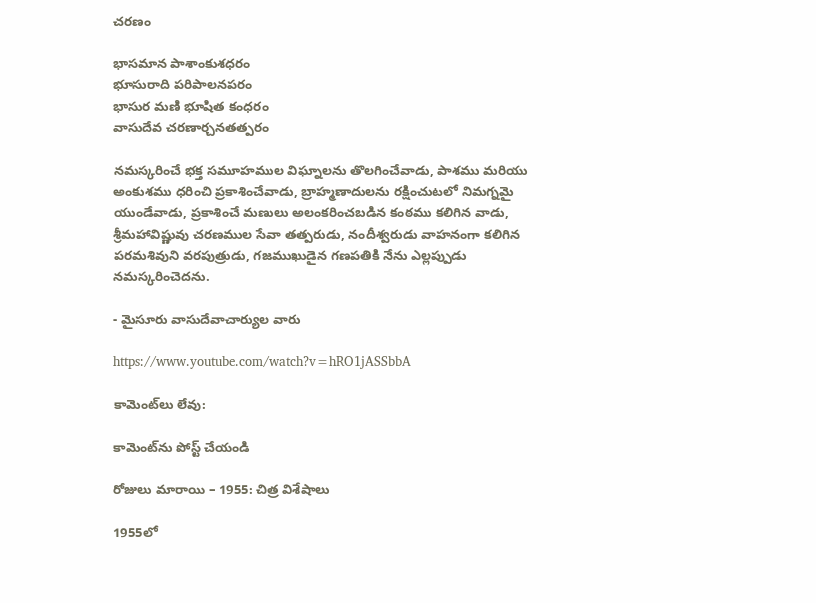చరణం

భాసమాన పాశాంకుశధరం
భూసురాది పరిపాలనపరం
భాసుర మణి భూషిత కంధరం
వాసుదేవ చరణార్చనతత్పరం

నమస్కరించే భక్త సమూహముల విఘ్నాలను తొలగించేవాడు, పాశము మరియు అంకుశము ధరించి ప్రకాశించేవాడు, బ్రాహ్మణాదులను రక్షించుటలో నిమగ్నమై యుండేవాడు, ప్రకాశించే మణులు అలంకరించబడిన కంఠము కలిగిన వాడు, శ్రీమహావిష్ణువు చరణముల సేవా తత్పరుడు, నందీశ్వరుడు వాహనంగా కలిగిన పరమశివుని వరపుత్రుడు, గజముఖుడైన గణపతికి నేను ఎల్లప్పుడు నమస్కరించెదను.

- మైసూరు వాసుదేవాచార్యుల వారు

https://www.youtube.com/watch?v=hRO1jASSbbA

కామెంట్‌లు లేవు:

కామెంట్‌ను పోస్ట్ చేయండి

రోజులు మారాయి – 1955: చిత్ర విశేషాలు

1955లో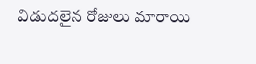విడుదలైన రోజులు మారాయి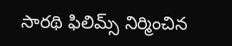సారథి ఫిలిమ్స్ నిర్మించిన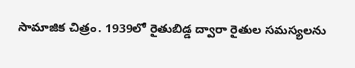సామాజిక చిత్రం. 1939లో రైతుబిడ్డ ద్వారా రైతుల సమస్యలను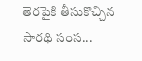తెరపైకి తీసుకొచ్చిన సారథి సంస...